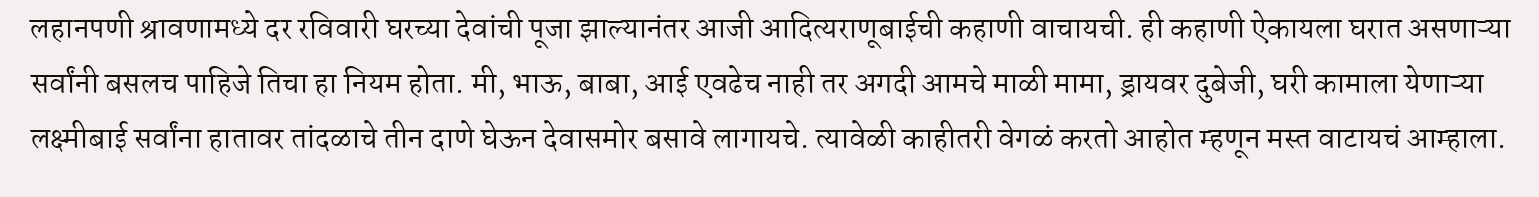लहानपणी श्रावणामध्ये दर रविवारी घरच्या देवांची पूजा झाल्यानंतर आजी आदित्यराणूबाईची कहाणी वाचायची. ही कहाणी ऐकायला घरात असणाऱ्या सर्वांनी बसलच पाहिजे तिचा हा नियम होता. मी, भाऊ, बाबा, आई एवढेच नाही तर अगदी आमचे माळी मामा, ड्रायवर दुबेजी, घरी कामाला येणाऱ्या लक्ष्मीबाई सर्वांना हातावर तांदळाचे तीन दाणे घेऊन देवासमोर बसावे लागायचे. त्यावेळी काहीतरी वेगळं करतो आहोत म्हणून मस्त वाटायचं आम्हाला.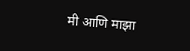मी आणि माझा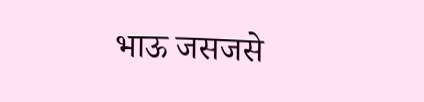भाऊ जसजसे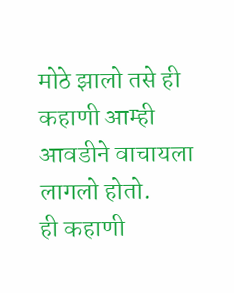मोठे झालो तसे ही कहाणी आम्ही आवडीने वाचायला लागलो होतो.
ही कहाणी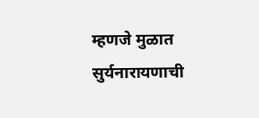म्हणजे मुळात सुर्यनारायणाची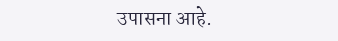उपासना आहे.